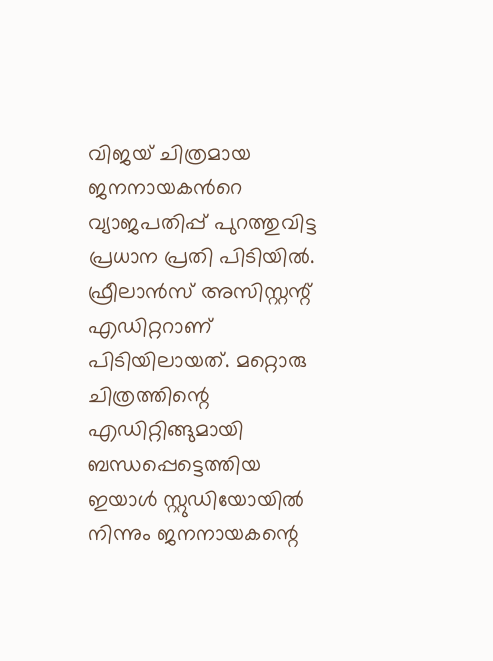വിജയ് ചിത്രമായ ജനനായകന്‍റെ വ്യാജപതിപ്പ് പുറത്തുവിട്ട പ്രധാന പ്രതി പിടിയില്‍. ഫ്രീലാന്‍സ് അസിസ്റ്റന്റ് എഡിറ്ററാണ് പിടിയിലായത്. മറ്റൊരു ചിത്രത്തിന്റെ എഡിറ്റിങ്ങുമായി ബന്ധപ്പെട്ടെത്തിയ ഇയാള്‍ സ്റ്റുഡിയോയില്‍ നിന്നും ജനനായകന്റെ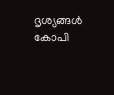ദൃശ്യങ്ങള്‍ കോപി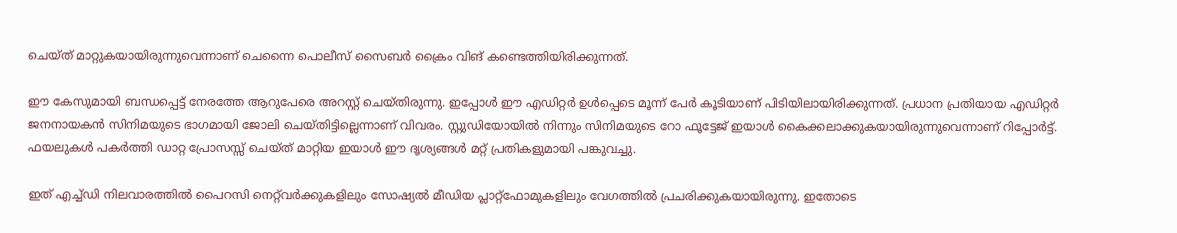ചെയ്ത് മാറ്റുകയായിരുന്നുവെന്നാണ് ചെന്നൈ പൊലീസ് സൈബര്‍ ക്രൈം വിങ് കണ്ടെത്തിയിരിക്കുന്നത്.

ഈ കേസുമായി ബന്ധപ്പെട്ട് നേരത്തേ ആറുപേരെ അറസ്റ്റ് ചെയ്തിരുന്നു. ഇപ്പോള്‍ ഈ എഡിറ്റര്‍ ഉള്‍പ്പെടെ മൂന്ന് പേര്‍ കൂടിയാണ് പിടിയിലായിരിക്കുന്നത്. പ്രധാന പ്രതിയായ എഡിറ്റര്‍ ജനനായകന്‍ സിനിമയുടെ ഭാഗമായി ജോലി ചെയ്തിട്ടില്ലെന്നാണ് വിവരം. സ്റ്റുഡിയോയില്‍ നിന്നും സിനിമയുടെ റോ ഫൂട്ടേജ് ഇയാള്‍ കൈക്കലാക്കുകയായിരുന്നുവെന്നാണ് റിപ്പോര്‍ട്ട്. ഫയലുകൾ പകർത്തി ഡാറ്റ പ്രോസസ്സ് ചെയ്ത് മാറ്റിയ ഇയാള്‍ ഈ ദൃശ്യങ്ങള്‍ മറ്റ് പ്രതികളുമായി പങ്കുവച്ചു.

ഇത് എച്ച്ഡി നിലവാരത്തിൽ പൈറസി നെറ്റ്‌വർക്കുകളിലും സോഷ്യൽ മീഡിയ പ്ലാറ്റ്‌ഫോമുകളിലും വേഗത്തിൽ പ്രചരിക്കുകയായിരുന്നു. ഇതോടെ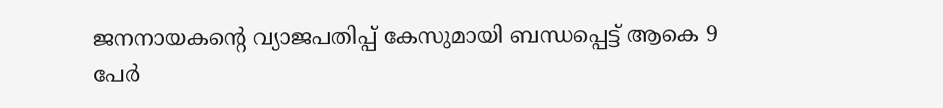ജനനായകന്‍റെ വ്യാജപതിപ്പ് കേസുമായി ബന്ധപ്പെട്ട് ആകെ 9 പേര്‍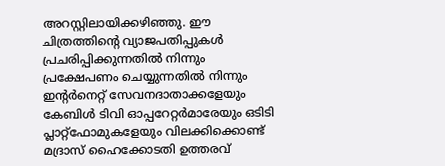അറസ്റ്റിലായിക്കഴിഞ്ഞു. ഈ ചിത്രത്തിന്‍റെ വ്യാജപതിപ്പുകള്‍ പ്രചരിപ്പിക്കുന്നതില്‍ നിന്നും പ്രക്ഷേപണം ചെയ്യുന്നതില്‍ നിന്നും ഇന്റര്‍നെറ്റ് സേവനദാതാക്കളേയും കേബിള്‍ ടിവി ഓപ്പറേറ്റര്‍മാരേയും ഒടിടി പ്ലാറ്റ്ഫോമുകളേയും വിലക്കിക്കൊണ്ട് മദ്രാസ് ഹൈക്കോടതി ഉത്തരവ്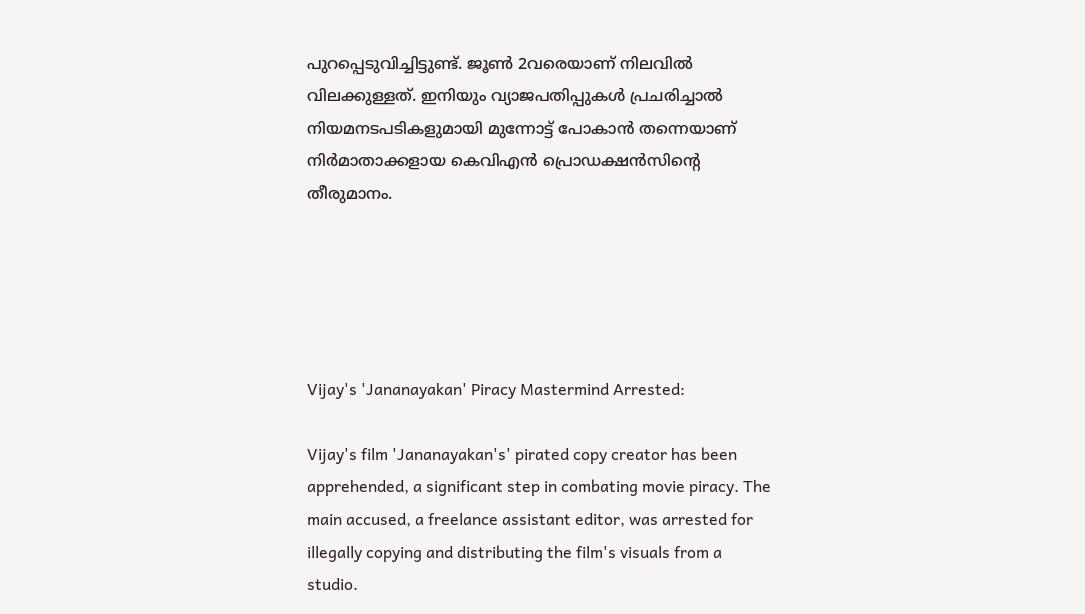പുറപ്പെടുവിച്ചിട്ടുണ്ട്. ജൂണ്‍ 2വരെയാണ് നിലവില്‍ വിലക്കുള്ളത്. ഇനിയും വ്യാജപതിപ്പുകള്‍ പ്രചരിച്ചാല്‍ നിയമനടപടികളുമായി മുന്നോട്ട് പോകാന്‍ തന്നെയാണ് നിര്‍മാതാക്കളായ കെവിഎന്‍ പ്രൊഡക്ഷന്‍സിന്‍റെ തീരുമാനം.





Vijay's 'Jananayakan' Piracy Mastermind Arrested:

Vijay's film 'Jananayakan's' pirated copy creator has been apprehended, a significant step in combating movie piracy. The main accused, a freelance assistant editor, was arrested for illegally copying and distributing the film's visuals from a studio.